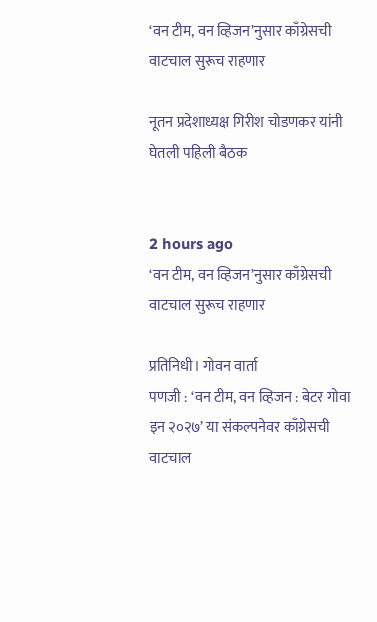‘वन टीम, वन व्हिजन’नुसार काँग्रेसची वाटचाल सुरूच राहणार

नूतन प्रदेशाध्यक्ष गिरीश चोडणकर यांनी घेतली पहिली बैठक


2 hours ago
‘वन टीम, वन व्हिजन’नुसार काँग्रेसची वाटचाल सुरूच राहणार

प्रतिनिधी। गोवन वार्ता
पणजी : ‘वन टीम, वन व्हिजन : बेटर गोवा इन २०२७’ या संकल्पनेवर काँग्रेसची वाटचाल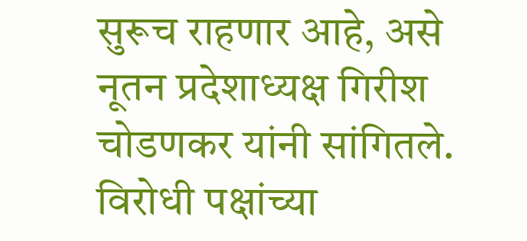सुरूच राहणार आहे, असे नूतन प्रदेशाध्यक्ष गिरीश चोडणकर यांनी सांगितले. विरोधी पक्षांच्या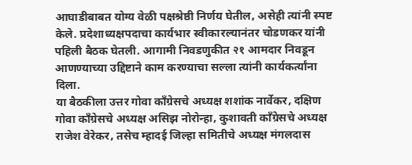आघाडीबाबत योग्य वेळी पक्षश्रेष्ठी निर्णय घेतील, असेही त्यांनी स्पष्ट केले. प्रदेशाध्यक्षपदाचा कार्यभार स्वीकारल्यानंतर चोडणकर यांनी पहिली बैठक घेतली. आगामी निवडणुकीत २१ आमदार निवडून आणण्याच्या उद्दिष्टाने काम करण्याचा सल्ला त्यांनी कार्यकर्त्यांना दिला.
या बैठकीला उत्तर गोवा काँग्रेसचे अध्यक्ष शशांक नार्वेकर, दक्षिण गोवा काँग्रेसचे अध्यक्ष असिझ नोरोन्हा, कुशावती काँग्रेसचे अध्यक्ष राजेश वेरेकर, तसेच म्हादई जिल्हा समितीचे अध्यक्ष मंगलदास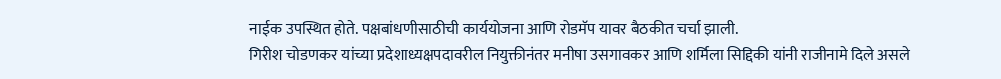नाईक उपस्थित होते. पक्षबांधणीसाठीची कार्ययोजना आणि रोडमॅप यावर बैठकीत चर्चा झाली.
गिरीश चोडणकर यांच्या प्रदेशाध्यक्षपदावरील नियुक्तीनंतर मनीषा उसगावकर आणि शर्मिला सिद्दिकी यांनी राजीनामे दिले असले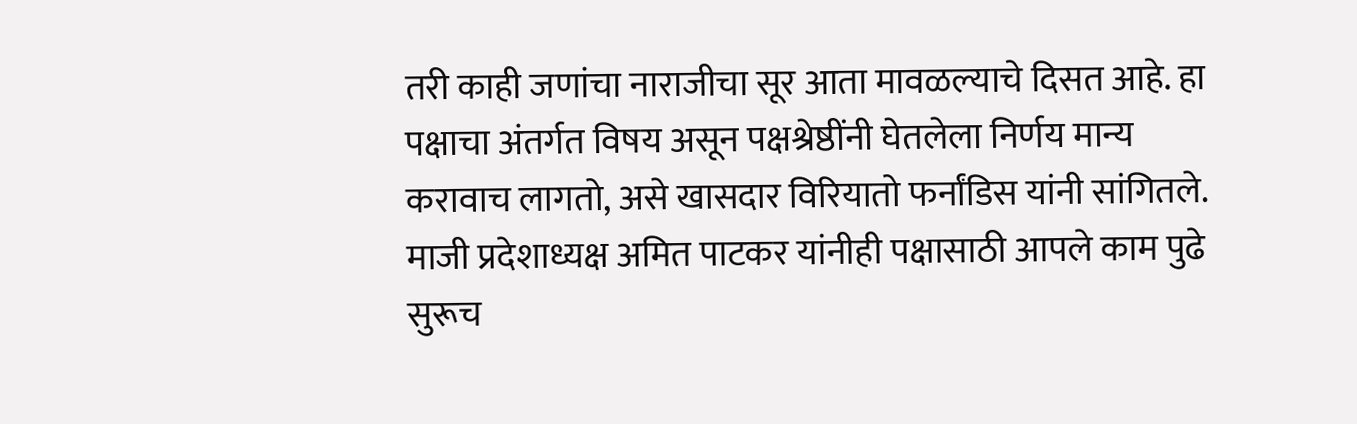तरी काही जणांचा नाराजीचा सूर आता मावळल्याचे दिसत आहे. हा पक्षाचा अंतर्गत विषय असून पक्षश्रेष्ठींनी घेतलेला निर्णय मान्य करावाच लागतो, असे खासदार विरियातो फर्नांडिस यांनी सांगितले. माजी प्रदेशाध्यक्ष अमित पाटकर यांनीही पक्षासाठी आपले काम पुढे सुरूच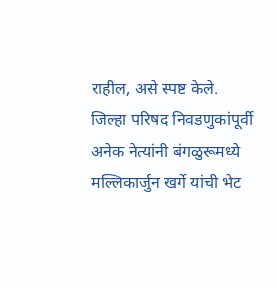राहील, असे स्पष्ट केले.
जिल्हा परिषद निवडणुकांपूर्वी अनेक नेत्यांनी बंगळुरूमध्ये मल्लिकार्जुन खर्गे यांची भेट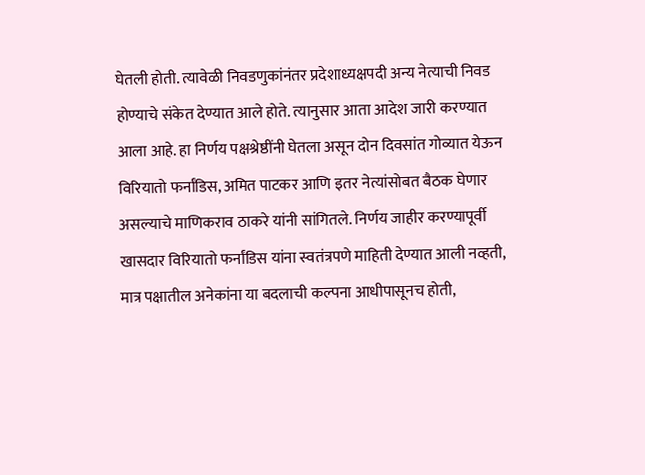घेतली होती. त्यावेळी निवडणुकांनंतर प्रदेशाध्यक्षपदी अन्य नेत्याची निवड होण्याचे संकेत देण्यात आले होते. त्यानुसार आता आदेश जारी करण्यात आला आहे. हा निर्णय पक्षश्रेष्ठींनी घेतला असून दोन दिवसांत गोव्यात येऊन विरियातो फर्नांडिस, अमित पाटकर आणि इतर नेत्यांसोबत बैठक घेणार असल्याचे माणिकराव ठाकरे यांनी सांगितले. निर्णय जाहीर करण्यापूर्वी खासदार विरियातो फर्नांडिस यांना स्वतंत्रपणे माहिती देण्यात आली नव्हती, मात्र पक्षातील अनेकांना या बदलाची कल्पना आधीपासूनच होती,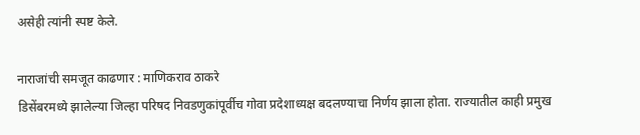असेही त्यांनी स्पष्ट केले.

नाराजांची समजूत काढणार : माणिकराव ठाकरे
डिसेंबरमध्ये झालेल्या जिल्हा परिषद निवडणुकांपूर्वीच गोवा प्रदेशाध्यक्ष बदलण्याचा निर्णय झाला होता. राज्यातील काही प्रमुख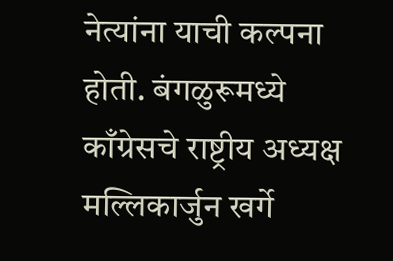नेत्यांना याची कल्पना होती. बंगळुरूमध्ये काँग्रेसचे राष्ट्रीय अध्यक्ष मल्लिकार्जुन खर्गे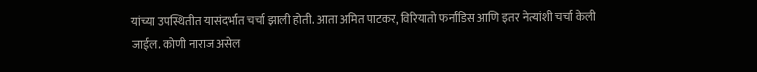यांच्या उपस्थितीत यासंदर्भात चर्चा झाली होती. आता अमित पाटकर, विरियातो फर्नांडिस आणि इतर नेत्यांशी चर्चा केली जाईल. कोणी नाराज असेल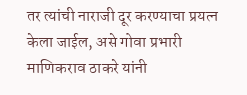तर त्यांची नाराजी दूर करण्याचा प्रयत्न केला जाईल, असे गोवा प्रभारी माणिकराव ठाकरे यांनी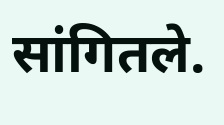सांगितले.